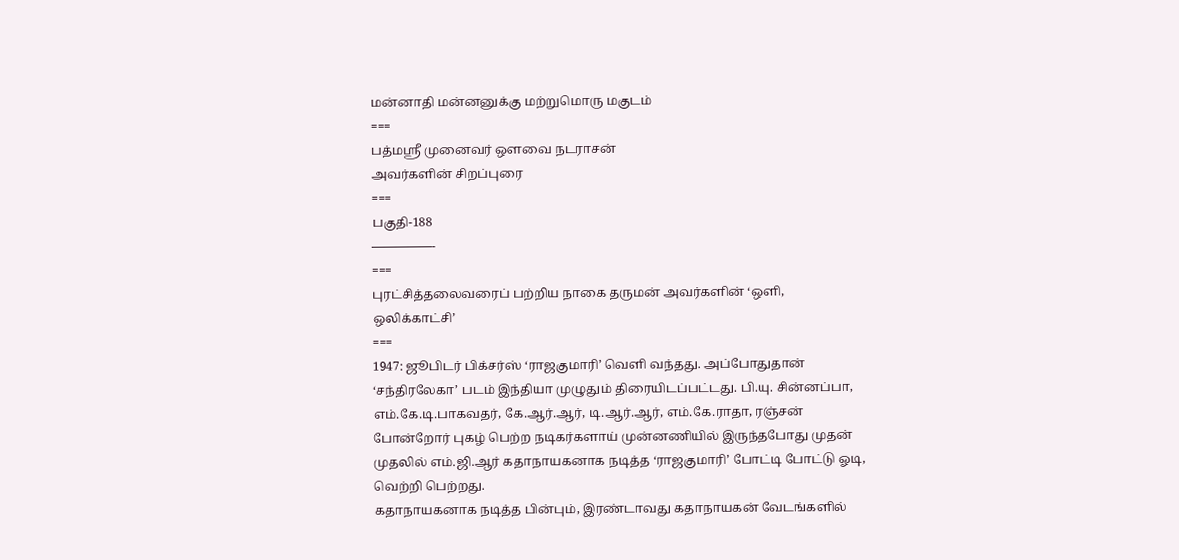மன்னாதி மன்னனுக்கு மற்றுமொரு மகுடம்
===
பத்மஸ்ரீ முனைவர் ஔவை நடராசன்
அவர்களின் சிறப்புரை
===
பகுதி-188
—————-
===
புரட்சித்தலைவரைப் பற்றிய நாகை தருமன் அவர்களின் ‘ஒளி, ஒலிக்காட்சி’
===
1947: ஜூபிடர் பிக்சர்ஸ் ‘ராஜகுமாரி’ வெளி வந்தது. அப்போதுதான் ‘சந்திரலேகா’ படம் இந்தியா முழுதும் திரையிடப்பட்டது. பி.யு. சின்னப்பா, எம்.கே.டி.பாகவதர், கே.ஆர்.ஆர், டி.ஆர்.ஆர், எம்.கே.ராதா, ரஞ்சன் போன்றோர் புகழ் பெற்ற நடிகர்களாய் முன்னணியில் இருந்தபோது முதன் முதலில் எம்.ஜி.ஆர் கதாநாயகனாக நடித்த ‘ராஜகுமாரி’ போட்டி போட்டு ஓடி, வெற்றி பெற்றது.
கதாநாயகனாக நடித்த பின்பும், இரண்டாவது கதாநாயகன் வேடங்களில்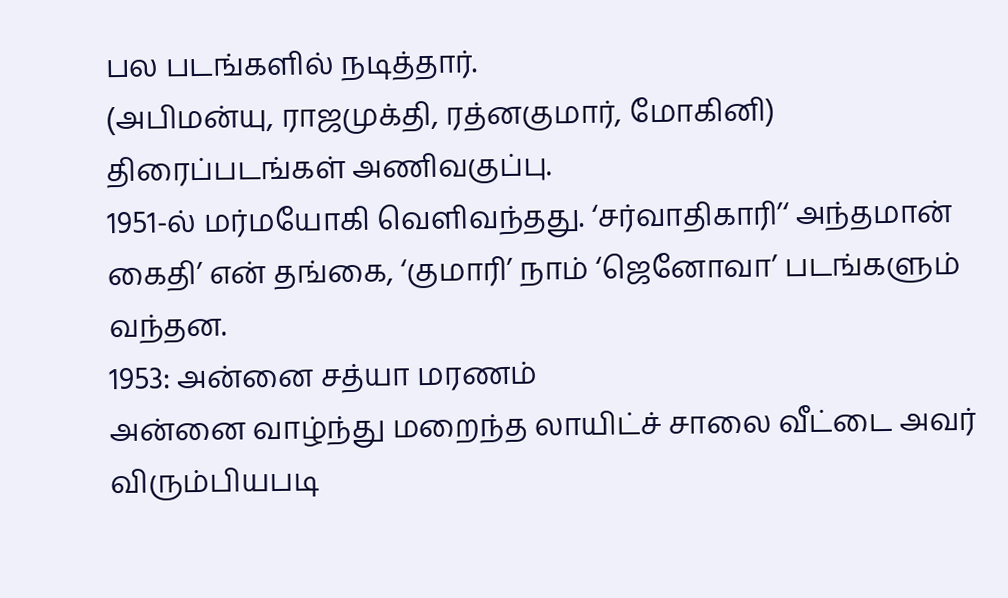பல படங்களில் நடித்தார்.
(அபிமன்யு, ராஜமுக்தி, ரத்னகுமார், மோகினி)
திரைப்படங்கள் அணிவகுப்பு.
1951-ல் மர்மயோகி வெளிவந்தது. ‘சர்வாதிகாரி’‘ அந்தமான் கைதி’ என் தங்கை, ‘குமாரி’ நாம் ‘ஜெனோவா’ படங்களும் வந்தன.
1953: அன்னை சத்யா மரணம்
அன்னை வாழ்ந்து மறைந்த லாயிட்ச் சாலை வீட்டை அவர் விரும்பியபடி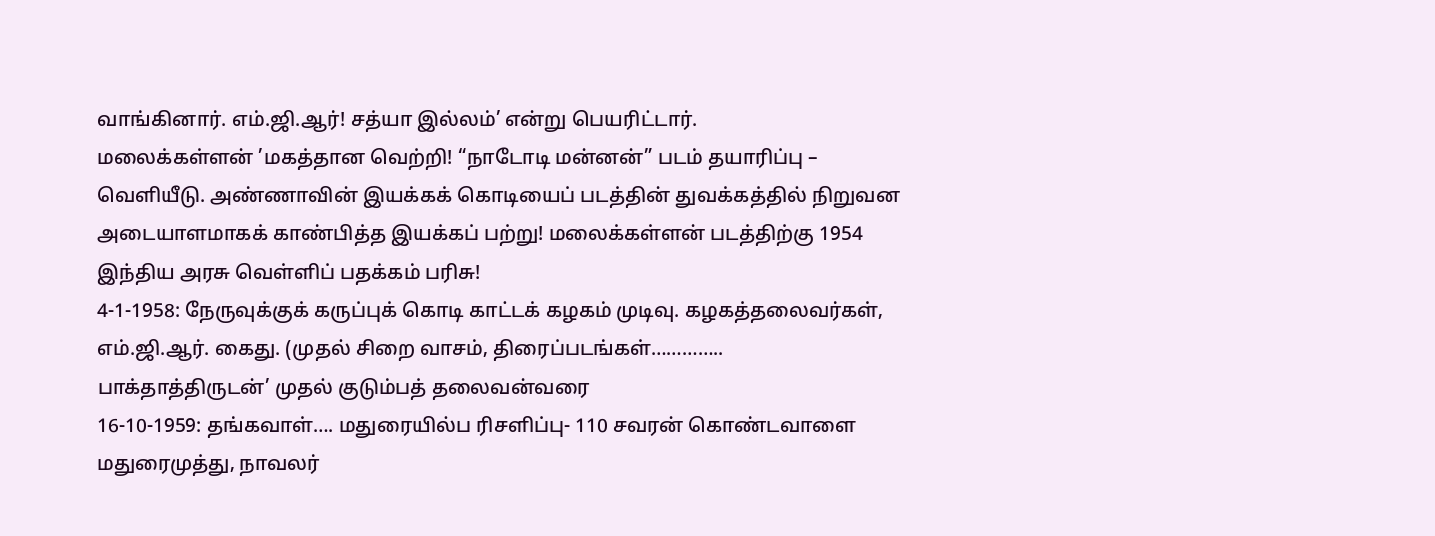வாங்கினார். எம்.ஜி.ஆர்! சத்யா இல்லம்’ என்று பெயரிட்டார்.
மலைக்கள்ளன் ’மகத்தான வெற்றி! “நாடோடி மன்னன்” படம் தயாரிப்பு – வெளியீடு. அண்ணாவின் இயக்கக் கொடியைப் படத்தின் துவக்கத்தில் நிறுவன அடையாளமாகக் காண்பித்த இயக்கப் பற்று! மலைக்கள்ளன் படத்திற்கு 1954 இந்திய அரசு வெள்ளிப் பதக்கம் பரிசு!
4-1-1958: நேருவுக்குக் கருப்புக் கொடி காட்டக் கழகம் முடிவு. கழகத்தலைவர்கள், எம்.ஜி.ஆர். கைது. (முதல் சிறை வாசம், திரைப்படங்கள்…………..
பாக்தாத்திருடன்’ முதல் குடும்பத் தலைவன்வரை
16-10-1959: தங்கவாள்…. மதுரையில்ப ரிசளிப்பு- 110 சவரன் கொண்டவாளை மதுரைமுத்து, நாவலர்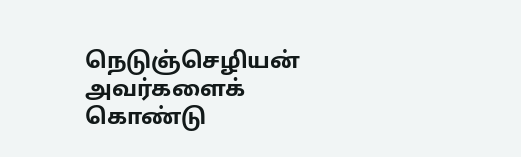நெடுஞ்செழியன் அவர்களைக் கொண்டு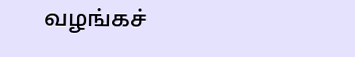வழங்கச்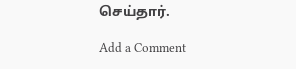செய்தார்.

Add a Comment